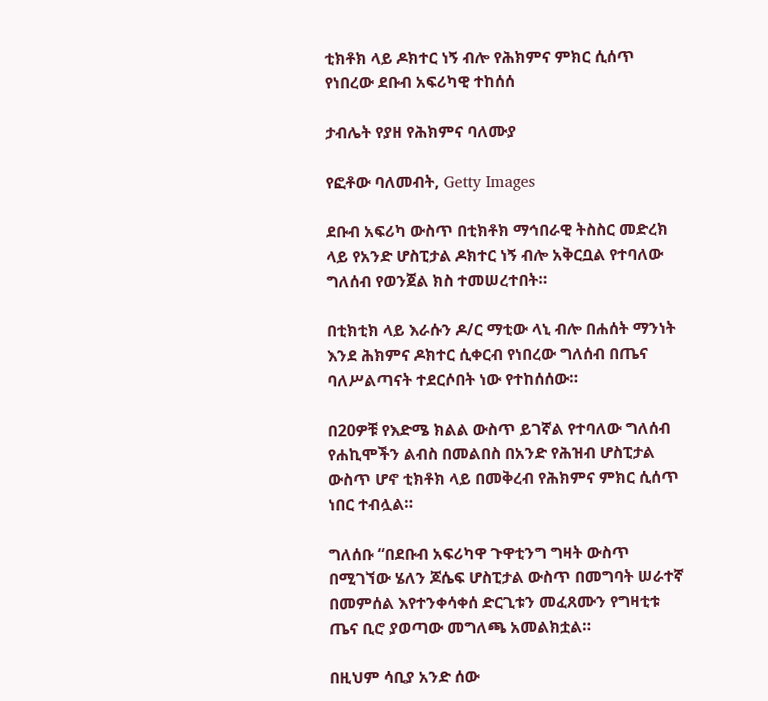ቲክቶክ ላይ ዶክተር ነኝ ብሎ የሕክምና ምክር ሲሰጥ የነበረው ደቡብ አፍሪካዊ ተከሰሰ

ታብሌት የያዘ የሕክምና ባለሙያ

የፎቶው ባለመብት, Getty Images

ደቡብ አፍሪካ ውስጥ በቲክቶክ ማኅበራዊ ትስስር መድረክ ላይ የአንድ ሆስፒታል ዶክተር ነኝ ብሎ አቅርቧል የተባለው ግለሰብ የወንጀል ክስ ተመሠረተበት።

በቲክቲክ ላይ እራሱን ዶ/ር ማቲው ላኒ ብሎ በሐሰት ማንነት እንደ ሕክምና ዶክተር ሲቀርብ የነበረው ግለሰብ በጤና ባለሥልጣናት ተደርሶበት ነው የተከሰሰው።

በ20ዎቹ የእድሜ ክልል ውስጥ ይገኛል የተባለው ግለሰብ የሐኪሞችን ልብስ በመልበስ በአንድ የሕዝብ ሆስፒታል ውስጥ ሆኖ ቲክቶክ ላይ በመቅረብ የሕክምና ምክር ሲሰጥ ነበር ተብሏል።

ግለሰቡ “በደቡብ አፍሪካዋ ጉዋቲንግ ግዛት ውስጥ በሚገኘው ሄለን ጆሴፍ ሆስፒታል ውስጥ በመግባት ሠራተኛ በመምሰል እየተንቀሳቀሰ ድርጊቱን መፈጸሙን የግዛቲቱ ጤና ቢሮ ያወጣው መግለጫ አመልክቷል።

በዚህም ሳቢያ አንድ ሰው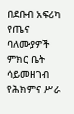በደቡብ አፍሪካ የጤና ባለሙያዎች ምክር ቤት ሳይመዘገብ የሕክምና ሥራ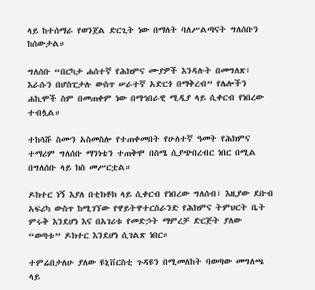ላይ ከተሰማራ የወንጀል ድርጊት ነው በማለት ባለሥልጣናት ግለሰቡን ከሰውታል።

ግለሰቡ “በርካታ ሐሰተኛ የሕክምና ሙያዎች እንዳሉት በመግለጽ፣ እራሱን በሆስፒታሉ ውስጥ ሠራተኛ አድርጎ በማቅረብ” የሌሎችን ሐኪሞች ስም በመጠቀም ነው በማኅበራዊ ሚዲያ ላይ ሲቀርብ የነበረው ተብሏል።

ተከሳሹ ስሙን አስመስሎ የተጠቀመበት የሁለተኛ ዓመት የሕክምና ተማሪም ግለሰቡ ማንነቴን ተጠቅሞ በስሜ ሲያጭበረብር ነበር በሚል በግለሰቡ ላይ ክስ መሥርቷል።

ዶክተር ነኝ እያለ በቲክቶክ ላይ ሲቀርብ የነበረው ግለሰብ፣ እዚያው ደቡብ አፍሪካ ውስጥ ከሚገኘው የዋይትዋተርስራንድ የሕክምና ትምህርት ቤት ምሩቅ እንደሆነ እና በአገሪቱ የመድኃት ማምረቻ ድርጅት ያለው “ወጣቱ” ዶክተር እንደሆነ ሲገልጽ ነበር።

ተምሬበታለሁ ያለው ዩኒቨርስቲ ጉዳዩን በሚመለከት ባወጣው መግለጫ ላይ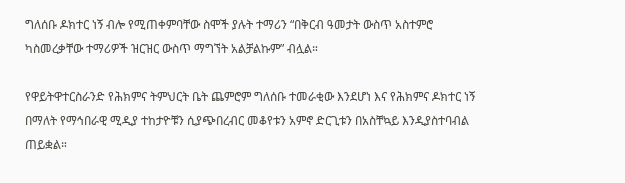ግለሰቡ ዶክተር ነኝ ብሎ የሚጠቀምባቸው ስሞች ያሉት ተማሪን “በቅርብ ዓመታት ውስጥ አስተምሮ ካስመረቃቸው ተማሪዎች ዝርዝር ውስጥ ማግኘት አልቻልኩም” ብሏል።

የዋይትዋተርስራንድ የሕክምና ትምህርት ቤት ጨምሮም ግለሰቡ ተመራቂው እንደሆነ እና የሕክምና ዶክተር ነኝ በማለት የማኅበራዊ ሚዲያ ተከታዮቹን ሲያጭበረብር መቆየቱን አምኖ ድርጊቱን በአስቸኳይ እንዲያስተባብል ጠይቋል።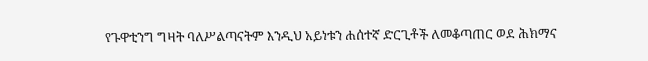የጉዋቲንግ ግዛት ባለሥልጣናትም እንዲህ አይነቱን ሐሰተኛ ድርጊቶች ለመቆጣጠር ወደ ሕክማና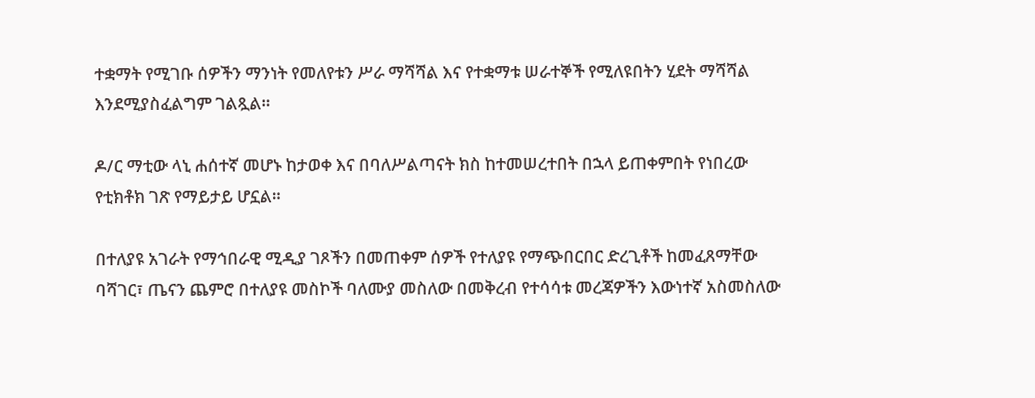ተቋማት የሚገቡ ሰዎችን ማንነት የመለየቱን ሥራ ማሻሻል እና የተቋማቱ ሠራተኞች የሚለዩበትን ሂደት ማሻሻል እንደሚያስፈልግም ገልጿል።

ዶ/ር ማቲው ላኒ ሐሰተኛ መሆኑ ከታወቀ እና በባለሥልጣናት ክስ ከተመሠረተበት በኋላ ይጠቀምበት የነበረው የቲክቶክ ገጽ የማይታይ ሆኗል።

በተለያዩ አገራት የማኅበራዊ ሚዲያ ገጾችን በመጠቀም ሰዎች የተለያዩ የማጭበርበር ድረጊቶች ከመፈጸማቸው ባሻገር፣ ጤናን ጨምሮ በተለያዩ መስኮች ባለሙያ መስለው በመቅረብ የተሳሳቱ መረጃዎችን እውነተኛ አስመስለው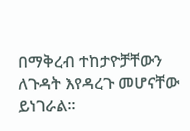በማቅረብ ተከታዮቻቸውን ለጉዳት እየዳረጉ መሆናቸው ይነገራል።